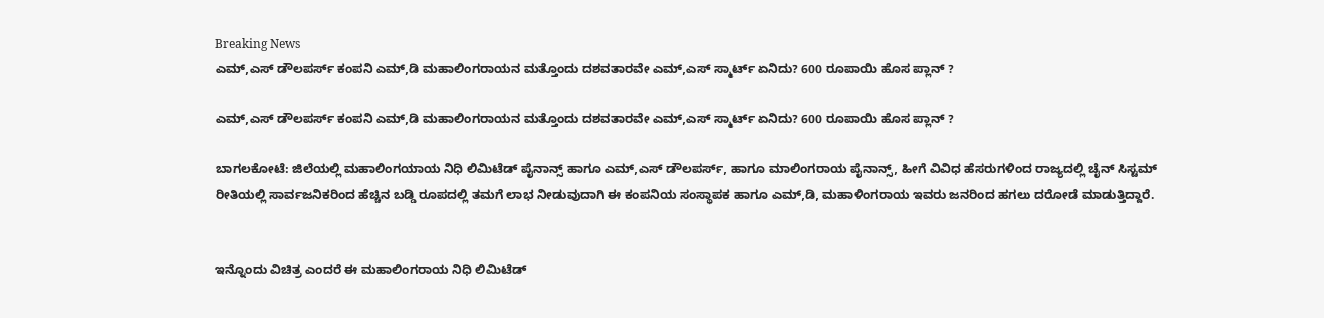Breaking News
ಎಮ್,ಎಸ್ ಡೌಲಪರ್ಸ್ ಕಂಪನಿ ಎಮ್,ಡಿ ಮಹಾಲಿಂಗರಾಯನ ಮತ್ತೊಂದು ದಶವತಾರವೇ ಎಮ್,ಎಸ್ ಸ್ಮಾರ್ಟ್ ಏನಿದು? 600 ರೂಪಾಯಿ ಹೊಸ ಪ್ಲಾನ್ ?

ಎಮ್,ಎಸ್ ಡೌಲಪರ್ಸ್ ಕಂಪನಿ ಎಮ್,ಡಿ ಮಹಾಲಿಂಗರಾಯನ ಮತ್ತೊಂದು ದಶವತಾರವೇ ಎಮ್,ಎಸ್ ಸ್ಮಾರ್ಟ್ ಏನಿದು? 600 ರೂಪಾಯಿ ಹೊಸ ಪ್ಲಾನ್ ?

ಬಾಗಲಕೋಟೆ: ಜಿಲೆಯಲ್ಲಿ ಮಹಾಲಿಂಗಯಾಯ ನಿಧಿ ಲಿಮಿಟೆಡ್ ಪೈನಾನ್ಸ್ ಹಾಗೂ ಎಮ್,ಎಸ್ ಡೌಲಪರ್ಸ್, ಹಾಗೂ ಮಾಲಿಂಗರಾಯ ಪೈನಾನ್ಸ್, ಹೀಗೆ ವಿವಿಧ ಹೆಸರುಗಳಿಂದ ರಾಜ್ಯದಲ್ಲಿ ಚೈನ್ ಸಿಸ್ಟಮ್ ರೀತಿಯಲ್ಲಿ ಸಾರ್ವಜನಿಕರಿಂದ ಹೆಚ್ಚಿನ ಬಡ್ಡಿ ರೂಪದಲ್ಲಿ ತಮಗೆ ಲಾಭ ನೀಡುವುದಾಗಿ ಈ ಕಂಪನಿಯ ಸಂಸ್ಥಾಪಕ ಹಾಗೂ ಎಮ್,ಡಿ, ಮಹಾಳಿಂಗರಾಯ ಇವರು ಜನರಿಂದ ಹಗಲು ದರೋಡೆ ಮಾಡುತ್ತಿದ್ದಾರೆ.


ಇನ್ನೊಂದು ವಿಚಿತ್ರ ಎಂದರೆ ಈ ಮಹಾಲಿಂಗರಾಯ ನಿಧಿ ಲಿಮಿಟೆಡ್‌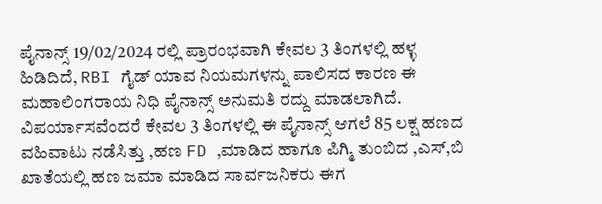ಪೈನಾನ್ಸ್ 19/02/2024 ರಲ್ಲಿ ಪ್ರಾರಂಭವಾಗಿ ಕೇವಲ 3 ತಿಂಗಳಲ್ಲಿ ಹಳ್ಳ ಹಿಡಿದಿದೆ, RBI ಗೈಡ್ ಯಾವ ನಿಯಮಗಳನ್ನು ಪಾಲಿಸದ ಕಾರಣ ಈ ಮಹಾಲಿಂಗರಾಯ ನಿಧಿ ಪೈನಾನ್ಸ್ ಅನುಮತಿ ರದ್ದು ಮಾಡಲಾಗಿದೆ. ವಿಪರ್ಯಾಸವೆಂದರೆ ಕೇವಲ 3 ತಿಂಗಳಲ್ಲಿ ಈ ಪೈನಾನ್ಸ್ ಆಗಲೆ 85 ಲಕ್ಷ ಹಣದ ವಹಿವಾಟು ನಡೆಸಿತ್ತು ,ಹಣ FD ,ಮಾಡಿದ ಹಾಗೂ ಪಿಗ್ಮಿ ತುಂಬಿದ ,ಎಸ್,ಬಿ ಖಾತೆಯಲ್ಲಿ ಹಣ ಜಮಾ ಮಾಡಿದ ಸಾರ್ವಜನಿಕರು ಈಗ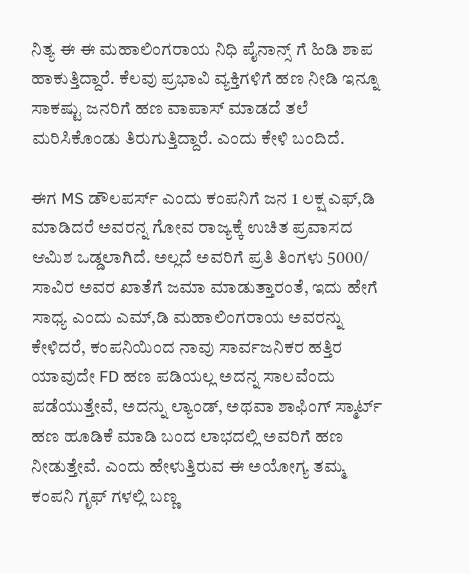ನಿತ್ಯ ಈ ಈ ಮಹಾಲಿಂಗರಾಯ ನಿಧಿ ಪೈನಾನ್ಸ್ ಗೆ ಹಿಡಿ ಶಾಪ ಹಾಕುತ್ತಿದ್ದಾರೆ. ಕೆಲವು ಪ್ರಭಾವಿ ವ್ಯಕ್ತಿಗಳಿಗೆ ಹಣ ನೀಡಿ ಇನ್ನೂ ಸಾಕಷ್ಟು ಜನರಿಗೆ ಹಣ ವಾಪಾಸ್ ಮಾಡದೆ ತಲೆ ಮರಿಸಿಕೊಂಡು ತಿರುಗುತ್ತಿದ್ದಾರೆ. ಎಂದು ಕೇಳಿ ಬಂದಿದೆ.

ಈಗ MS ಡೌಲಪರ್ಸ್ ಎಂದು ಕಂಪನಿಗೆ ಜನ 1 ಲಕ್ಷ ಎಫ್,ಡಿ ಮಾಡಿದರೆ ಅವರನ್ನ ಗೋವ ರಾಜ್ಯಕ್ಕೆ ಉಚಿತ ಪ್ರವಾಸದ ಆಮಿಶ ಒಡ್ಡಲಾಗಿದೆ. ಅಲ್ಲದೆ ಅವರಿಗೆ ಪ್ರತಿ ತಿಂಗಳು 5000/ ಸಾವಿರ ಅವರ ಖಾತೆಗೆ ಜಮಾ ಮಾಡುತ್ತಾರಂತೆ, ಇದು ಹೇಗೆ ಸಾಧ್ಯ ಎಂದು ಎಮ್,ಡಿ ಮಹಾಲಿಂಗರಾಯ ಅವರನ್ನು ಕೇಳಿದರೆ, ಕಂಪನಿಯಿಂದ ನಾವು ಸಾರ್ವಜನಿಕರ ಹತ್ತಿರ ಯಾವುದೇ FD ಹಣ ಪಡಿಯಲ್ಲ ಅದನ್ನ ಸಾಲವೆಂದು ಪಡೆಯುತ್ತೇವೆ, ಅದನ್ನು ಲ್ಯಾಂಡ್, ಅಥವಾ ಶಾಫಿಂಗ್ ಸ್ಮಾರ್ಟ್ ಹಣ ಹೂಡಿಕೆ ಮಾಡಿ ಬಂದ ಲಾಭದಲ್ಲಿ ಅವರಿಗೆ ಹಣ ನೀಡುತ್ತೇವೆ. ಎಂದು ಹೇಳುತ್ತಿರುವ ಈ ಅಯೋಗ್ಯ ತಮ್ಮ ಕಂಪನಿ ಗೃಫ್ ಗಳಲ್ಲಿ ಬಣ್ಣ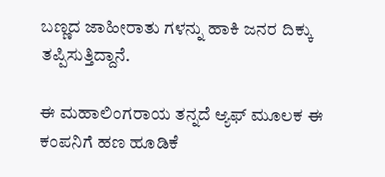ಬಣ್ಣದ ಜಾಹೀರಾತು ಗಳನ್ನು ಹಾಕಿ ಜನರ ದಿಕ್ಕು ತಪ್ಪಿಸುತ್ತಿದ್ದಾನೆ.

ಈ ಮಹಾಲಿಂಗರಾಯ ತನ್ನದೆ ಆ್ಯಫ್ ಮೂಲಕ ಈ ಕಂಪನಿಗೆ ಹಣ ಹೂಡಿಕೆ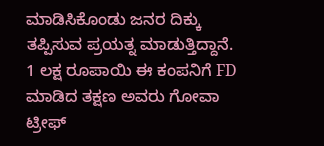ಮಾಡಿಸಿಕೊಂಡು ಜನರ ದಿಕ್ಕು ತಪ್ಪಿಸುವ ಪ್ರಯತ್ನ ಮಾಡುತ್ತಿದ್ದಾನೆ. 1 ಲಕ್ಷ ರೂಪಾಯಿ ಈ ಕಂಪನಿಗೆ FD ಮಾಡಿದ ತಕ್ಷಣ ಅವರು ಗೋವಾ ಟ್ರೀಫ್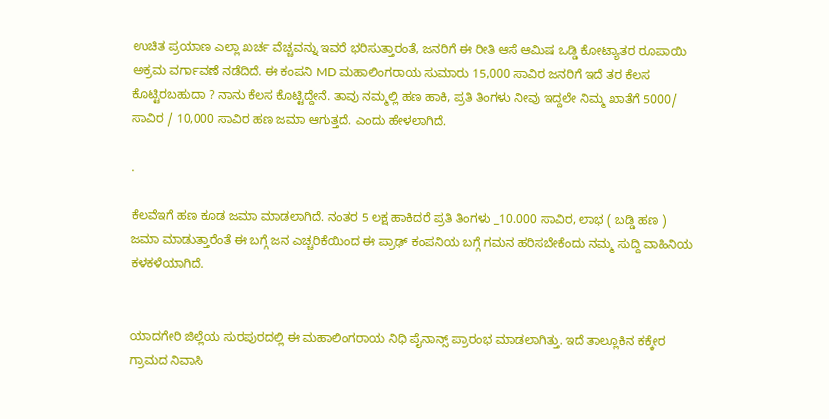ಉಚಿತ ಪ್ರಯಾಣ ಎಲ್ಲಾ ಖರ್ಚ ವೆಚ್ಚವನ್ನು ಇವರೆ ಭರಿಸುತ್ತಾರಂತೆ, ಜನರಿಗೆ ಈ ರೀತಿ ಆಸೆ ಆಮಿಷ ಒಡ್ಡಿ ಕೋಟ್ಯಾತರ ರೂಪಾಯಿ ಅಕ್ರಮ ವರ್ಗಾವಣೆ ನಡೆದಿದೆ. ಈ ಕಂಪನಿ MD ಮಹಾಲಿಂಗರಾಯ ಸುಮಾರು 15,000 ಸಾವಿರ ಜನರಿಗೆ ಇದೆ ತರ ಕೆಲಸ ಕೊಟ್ಟಿರಬಹುದಾ ? ನಾನು ಕೆಲಸ ಕೊಟ್ಟಿದ್ದೇನೆ. ತಾವು ನಮ್ಮಲ್ಲಿ ಹಣ ಹಾಕಿ, ಪ್ರತಿ ತಿಂಗಳು ನೀವು ಇದ್ದಲೇ ನಿಮ್ಮ ಖಾತೆಗೆ 5000/ ಸಾವಿರ / 10,000 ಸಾವಿರ ಹಣ ಜಮಾ ಆಗುತ್ತದೆ. ಎಂದು ಹೇಳಲಾಗಿದೆ.

.

ಕೆಲವೆಇಗೆ ಹಣ ಕೂಡ ಜಮಾ ಮಾಡಲಾಗಿದೆ. ನಂತರ 5 ಲಕ್ಷ ಹಾಕಿದರೆ ಪ್ರತಿ ತಿಂಗಳು _10.000 ಸಾವಿರ, ಲಾಭ ( ಬಡ್ಡಿ ಹಣ ) ಜಮಾ ಮಾಡುತ್ತಾರೆಂತೆ ಈ ಬಗ್ಗೆ ಜನ ಎಚ್ಚರಿಕೆಯಿಂದ ಈ ಪ್ರಾಢ್ ಕಂಪನಿಯ ಬಗ್ಗೆ ಗಮನ ಹರಿಸಬೇಕೆಂದು ನಮ್ಮ ಸುದ್ದಿ ವಾಹಿನಿಯ ಕಳಕಳೆಯಾಗಿದೆ.


ಯಾದಗೇರಿ ಜಿಲ್ಲೆಯ ಸುರಪುರದಲ್ಲಿ ಈ ಮಹಾಲಿಂಗರಾಯ ನಿಧಿ ಪೈನಾನ್ಸ್ ಪ್ರಾರಂಭ ಮಾಡಲಾಗಿತ್ತು. ಇದೆ ತಾಲ್ಲೂಕಿನ ಕಕ್ಕೇರ ಗ್ರಾಮದ ನಿವಾಸಿ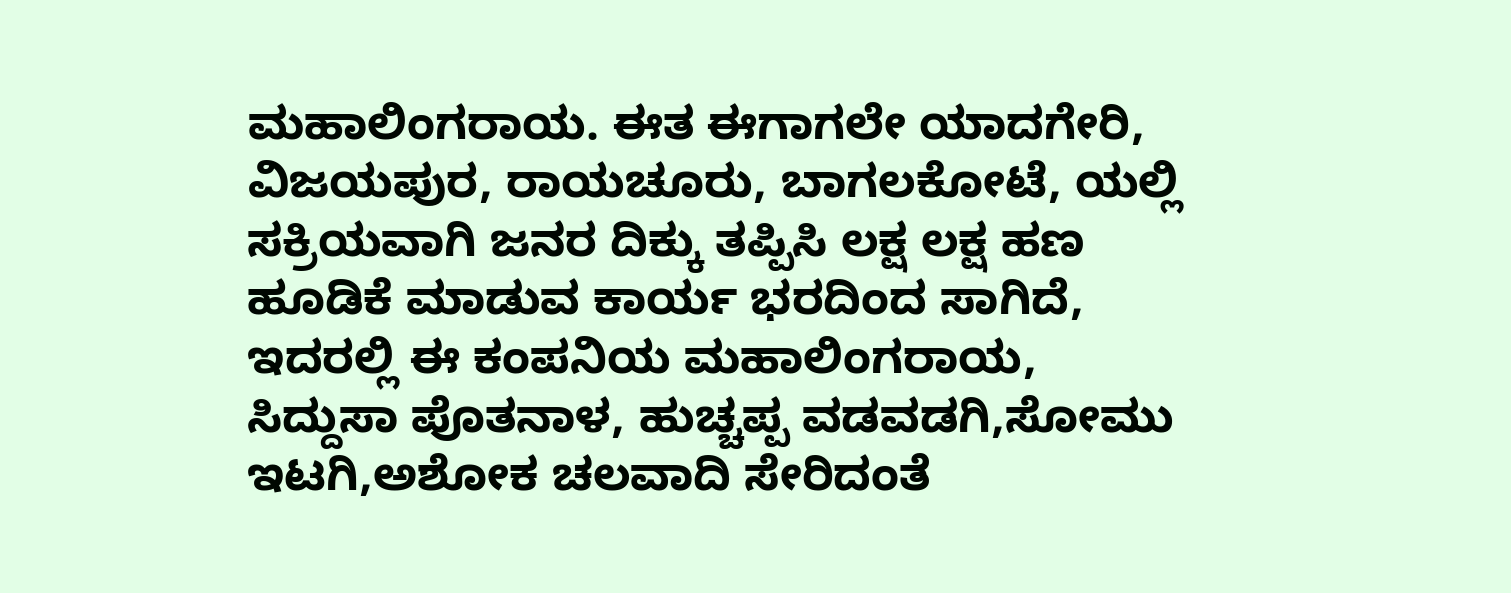ಮಹಾಲಿಂಗರಾಯ. ಈತ ಈಗಾಗಲೇ ಯಾದಗೇರಿ, ವಿಜಯಪುರ, ರಾಯಚೂರು, ಬಾಗಲಕೋಟೆ, ಯಲ್ಲಿ ಸಕ್ರಿಯವಾಗಿ ಜನರ ದಿಕ್ಕು ತಪ್ಪಿಸಿ ಲಕ್ಷ ಲಕ್ಷ ಹಣ ಹೂಡಿಕೆ ಮಾಡುವ ಕಾರ್ಯ ಭರದಿಂದ ಸಾಗಿದೆ, ಇದರಲ್ಲಿ ಈ ಕಂಪನಿಯ ಮಹಾಲಿಂಗರಾಯ, ಸಿದ್ದುಸಾ ಪೊತನಾಳ, ಹುಚ್ಚಪ್ಪ ವಡವಡಗಿ,ಸೋಮು ಇಟಗಿ,ಅಶೋಕ ಚಲವಾದಿ ಸೇರಿದಂತೆ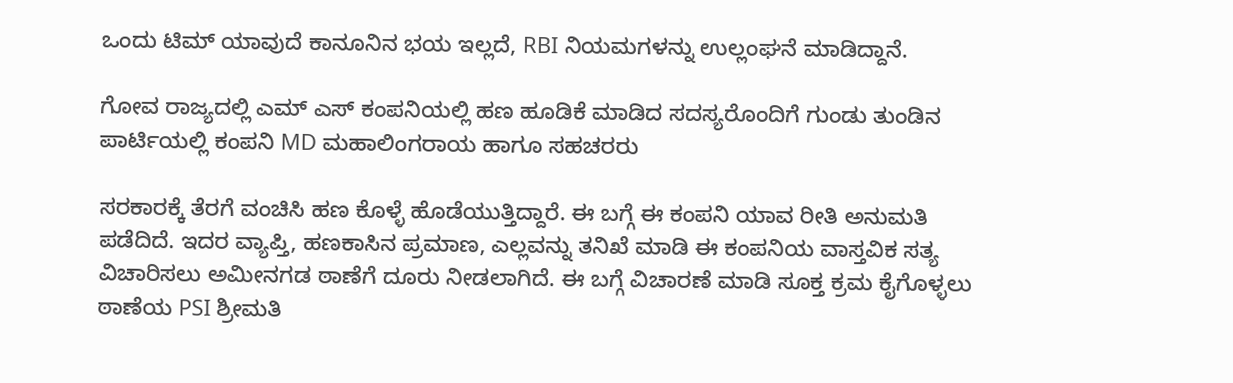ಒಂದು ಟಿಮ್ ಯಾವುದೆ ಕಾನೂನಿನ ಭಯ ಇಲ್ಲದೆ, RBI ನಿಯಮಗಳನ್ನು ಉಲ್ಲಂಘನೆ ಮಾಡಿದ್ದಾನೆ.

ಗೋವ ರಾಜ್ಯದಲ್ಲಿ ಎಮ್ ಎಸ್ ಕಂಪನಿಯಲ್ಲಿ ಹಣ ಹೂಡಿಕೆ ಮಾಡಿದ ಸದಸ್ಯರೊಂದಿಗೆ ಗುಂಡು ತುಂಡಿನ ಪಾರ್ಟಿಯಲ್ಲಿ ಕಂಪನಿ MD ಮಹಾಲಿಂಗರಾಯ ಹಾಗೂ ಸಹಚರರು

ಸರಕಾರಕ್ಕೆ ತೆರಗೆ ವಂಚಿಸಿ ಹಣ ಕೊಳ್ಳೆ ಹೊಡೆಯುತ್ತಿದ್ದಾರೆ. ಈ ಬಗ್ಗೆ ಈ ಕಂಪನಿ ಯಾವ ರೀತಿ ಅನುಮತಿ ಪಡೆದಿದೆ. ಇದರ ವ್ಯಾಪ್ತಿ, ಹಣಕಾಸಿನ ಪ್ರಮಾಣ, ಎಲ್ಲವನ್ನು ತನಿಖೆ ಮಾಡಿ ಈ ಕಂಪನಿಯ ವಾಸ್ತವಿಕ ಸತ್ಯ ವಿಚಾರಿಸಲು ಅಮೀನಗಡ ಠಾಣೆಗೆ ದೂರು ನೀಡಲಾಗಿದೆ. ಈ ಬಗ್ಗೆ ವಿಚಾರಣೆ ಮಾಡಿ ಸೂಕ್ತ ಕ್ರಮ ಕೈಗೊಳ್ಳಲು ಠಾಣೆಯ PSI ಶ್ರೀಮತಿ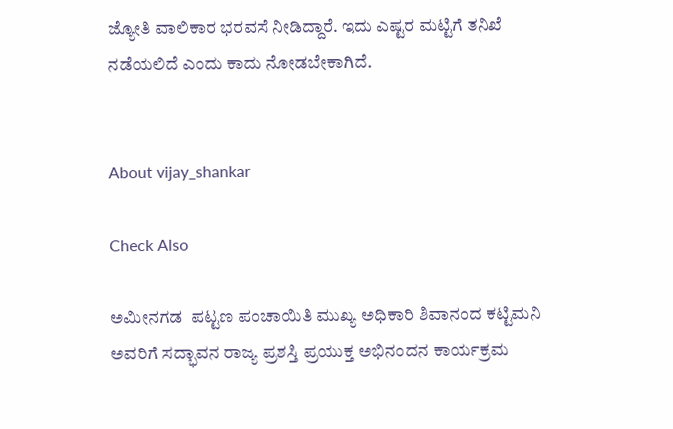ಜ್ಯೋತಿ ವಾಲಿಕಾರ ಭರವಸೆ ನೀಡಿದ್ದಾರೆ. ಇದು ಎಷ್ಟರ ಮಟ್ಟಿಗೆ ತನಿಖೆ ನಡೆಯಲಿದೆ ಎಂದು ಕಾದು ನೋಡಬೇಕಾಗಿದೆ.


About vijay_shankar

Check Also

ಅಮೀನಗಡ  ಪಟ್ಟಣ ಪಂಚಾಯಿತಿ ಮುಖ್ಯ ಅಧಿಕಾರಿ ಶಿವಾನಂದ ಕಟ್ಟಿಮನಿ ಅವರಿಗೆ ಸದ್ಭಾವನ ರಾಜ್ಯ ಪ್ರಶಸ್ತಿ ಪ್ರಯುಕ್ತ ಅಭಿನಂದನ ಕಾರ್ಯಕ್ರಮ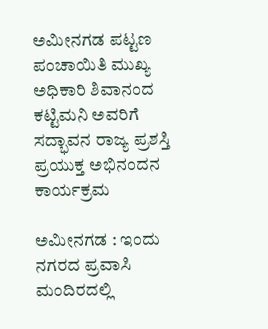ಅಮೀನಗಡ ಪಟ್ಟಣ ಪಂಚಾಯಿತಿ ಮುಖ್ಯ ಅಧಿಕಾರಿ ಶಿವಾನಂದ ಕಟ್ಟಿಮನಿ ಅವರಿಗೆ ಸದ್ಭಾವನ ರಾಜ್ಯ ಪ್ರಶಸ್ತಿ ಪ್ರಯುಕ್ತ ಅಭಿನಂದನ ಕಾರ್ಯಕ್ರಮ

ಅಮೀನಗಡ : ಇಂದು ನಗರದ ಪ್ರವಾಸಿ ಮಂದಿರದಲ್ಲಿ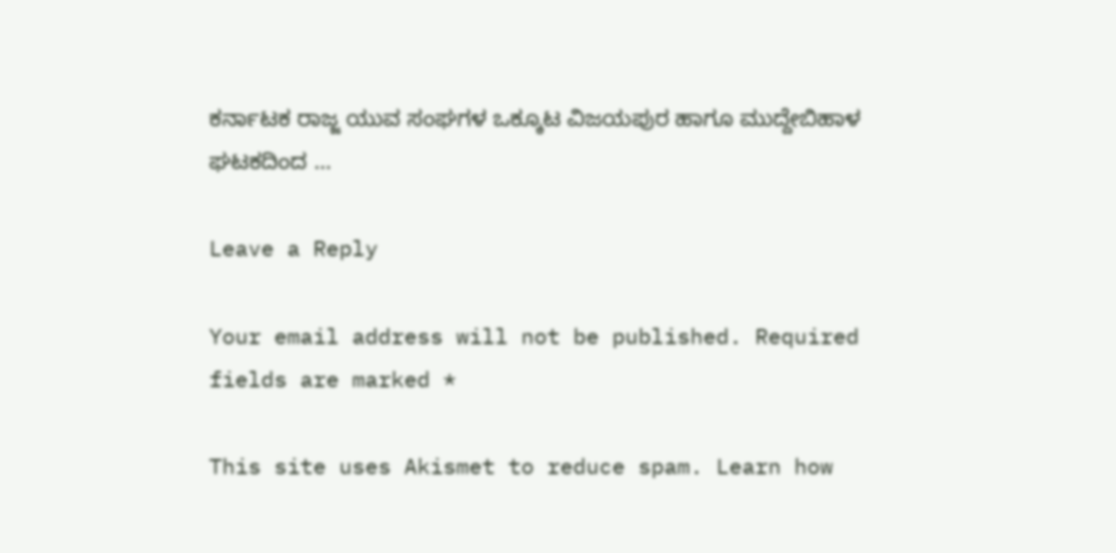ಕರ್ನಾಟಕ ರಾಜ್ಜ ಯುವ ಸಂಘಗಳ ಒಕ್ಕೂಟ ವಿಜಯಪುರ ಹಾಗೂ ಮುದ್ದೇಬಿಹಾಳ ಘಟಕದಿಂದ …

Leave a Reply

Your email address will not be published. Required fields are marked *

This site uses Akismet to reduce spam. Learn how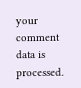your comment data is processed.